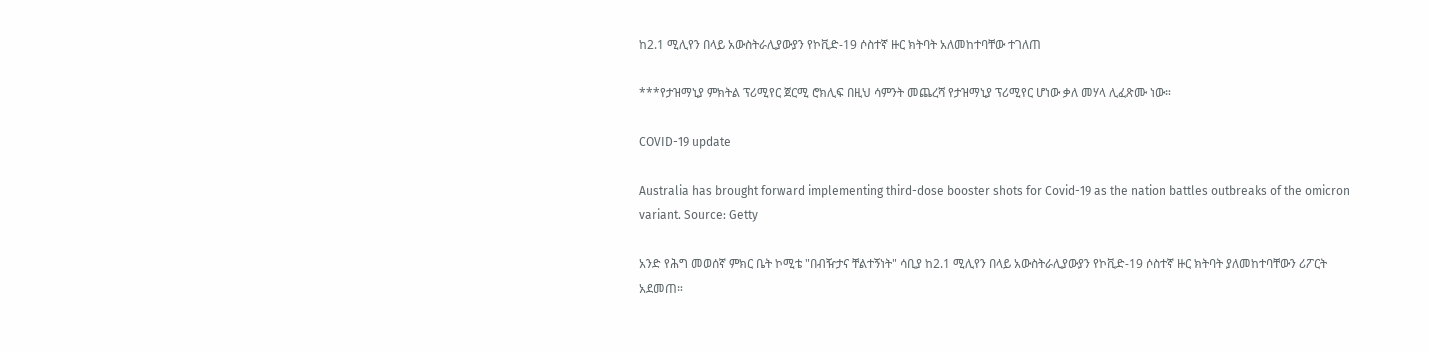ከ2.1 ሚሊየን በላይ አውስትራሊያውያን የኮቪድ-19 ሶስተኛ ዙር ክትባት አለመከተባቸው ተገለጠ

***የታዝማኒያ ምክትል ፕሪሚየር ጀርሚ ሮክሊፍ በዚህ ሳምንት መጨረሻ የታዝማኒያ ፕሪሚየር ሆነው ቃለ መሃላ ሊፈጽሙ ነው።

COVID-19 update

Australia has brought forward implementing third-dose booster shots for Covid-19 as the nation battles outbreaks of the omicron variant. Source: Getty

አንድ የሕግ መወሰኛ ምክር ቤት ኮሚቴ "በብዥታና ቸልተኝነት" ሳቢያ ከ2.1 ሚሊየን በላይ አውስትራሊያውያን የኮቪድ-19 ሶስተኛ ዙር ክትባት ያለመከተባቸውን ሪፖርት አደመጠ።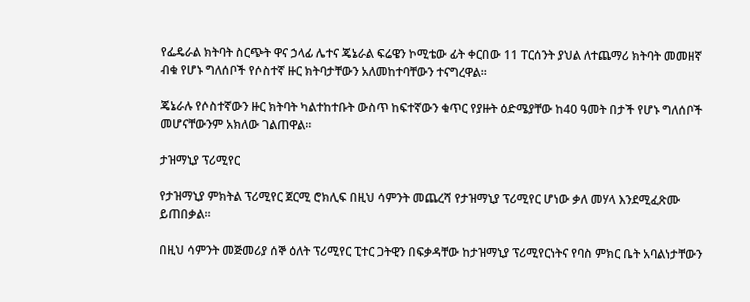የፌዴራል ክትባት ስርጭት ዋና ኃላፊ ሌተና ጄኔራል ፍሬዌን ኮሚቴው ፊት ቀርበው 11 ፐርሰንት ያህል ለተጨማሪ ክትባት መመዘኛ ብቁ የሆኑ ግለሰቦች የሶስተኛ ዙር ክትባታቸውን አለመከተባቸውን ተናግረዋል።

ጄኔራሉ የሶስተኛውን ዙር ክትባት ካልተከተቡት ውስጥ ከፍተኛውን ቁጥር የያዙት ዕድሜያቸው ከ40 ዓመት በታች የሆኑ ግለሰቦች መሆናቸውንም አክለው ገልጠዋል።

ታዝማኒያ ፕሪሚየር

የታዝማኒያ ምክትል ፕሪሚየር ጀርሚ ሮክሊፍ በዚህ ሳምንት መጨረሻ የታዝማኒያ ፕሪሚየር ሆነው ቃለ መሃላ እንደሚፈጽሙ ይጠበቃል።

በዚህ ሳምንት መጅመሪያ ሰኞ ዕለት ፕሪሚየር ፒተር ጋትዊን በፍቃዳቸው ከታዝማኒያ ፕሪሚየርነትና የባስ ምክር ቤት አባልነታቸውን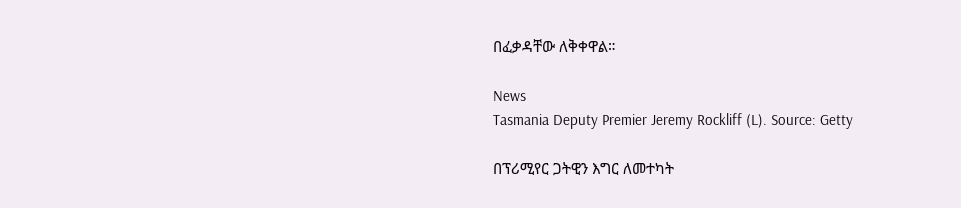በፈቃዳቸው ለቅቀዋል።

News
Tasmania Deputy Premier Jeremy Rockliff (L). Source: Getty

በፕሪሚየር ጋትዊን እግር ለመተካት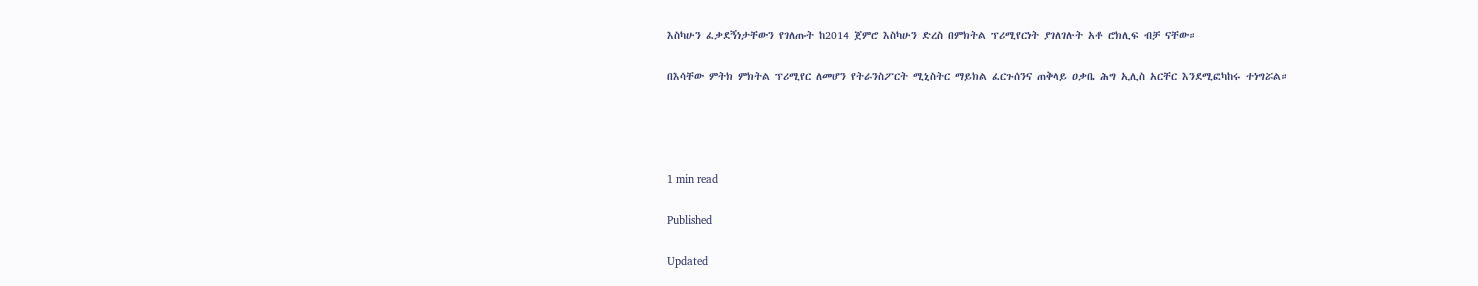እስካሁን ፈቃደኝነታቸውን የገለጡት ከ2014 ጀምሮ እስካሁን ድረስ በምክትል ፕሪሚየርነት ያገለገሉት አቶ ሮክሊፍ ብቻ ናቸው።

በእሳቸው ምትክ ምክትል ፕሪሚየር ለመሆን የትራንስፖርት ሚኒስትር ማይክል ፈርጉሰንና ጠቅላይ ዐቃቤ ሕግ ኢሊስ አርቸር እንደሚፎካከሩ ተነግሯል።




1 min read

Published

Updated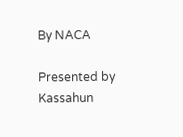By NACA

Presented by Kassahun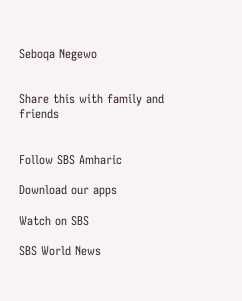Seboqa Negewo


Share this with family and friends


Follow SBS Amharic

Download our apps

Watch on SBS

SBS World News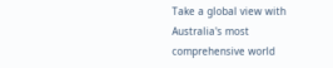Take a global view with Australia's most comprehensive world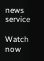news service

Watch now